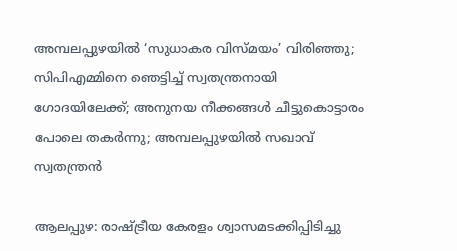അമ്പലപ്പുഴയില്‍ ‘സുധാകര വിസ്മയം’ വിരിഞ്ഞു; സിപിഎമ്മിനെ ഞെട്ടിച്ച് സ്വതന്ത്രനായി ഗോദയിലേക്ക്; അനുനയ നീക്കങ്ങള്‍ ചീട്ടുകൊട്ടാരം പോലെ തകര്‍ന്നു; അമ്പലപ്പുഴയില്‍ സഖാവ് സ്വതന്ത്രന്‍

ആലപ്പുഴ: രാഷ്ട്രീയ കേരളം ശ്വാസമടക്കിപ്പിടിച്ചു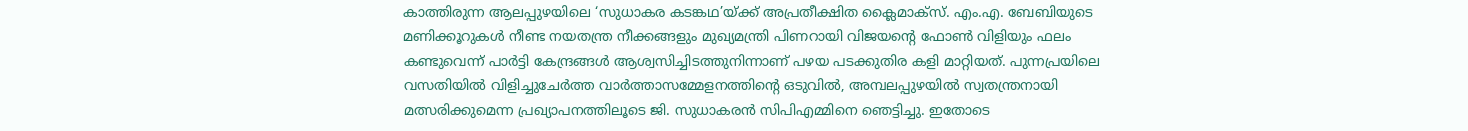കാത്തിരുന്ന ആലപ്പുഴയിലെ ‘സുധാകര കടങ്കഥ’യ്ക്ക് അപ്രതീക്ഷിത ക്ലൈമാക്സ്. എം.എ. ബേബിയുടെ മണിക്കൂറുകള്‍ നീണ്ട നയതന്ത്ര നീക്കങ്ങളും മുഖ്യമന്ത്രി പിണറായി വിജയന്റെ ഫോണ്‍ വിളിയും ഫലം കണ്ടുവെന്ന് പാര്‍ട്ടി കേന്ദ്രങ്ങള്‍ ആശ്വസിച്ചിടത്തുനിന്നാണ് പഴയ പടക്കുതിര കളി മാറ്റിയത്. പുന്നപ്രയിലെ വസതിയില്‍ വിളിച്ചുചേര്‍ത്ത വാര്‍ത്താസമ്മേളനത്തിന്റെ ഒടുവില്‍, അമ്പലപ്പുഴയില്‍ സ്വതന്ത്രനായി മത്സരിക്കുമെന്ന പ്രഖ്യാപനത്തിലൂടെ ജി. സുധാകരന്‍ സിപിഎമ്മിനെ ഞെട്ടിച്ചു. ഇതോടെ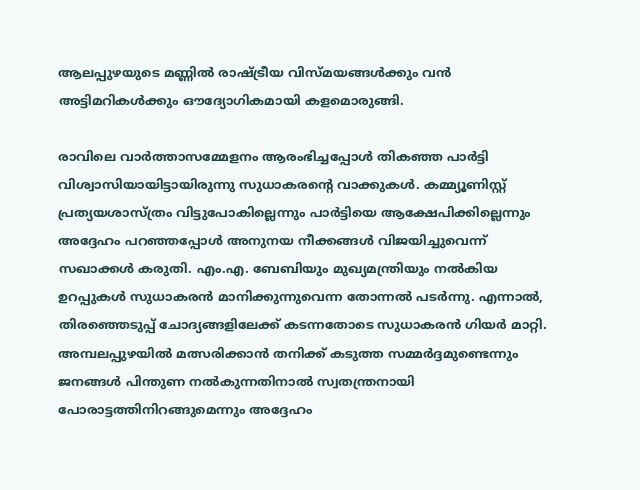ആലപ്പുഴയുടെ മണ്ണില്‍ രാഷ്ട്രീയ വിസ്മയങ്ങള്‍ക്കും വന്‍ അട്ടിമറികള്‍ക്കും ഔദ്യോഗികമായി കളമൊരുങ്ങി.

രാവിലെ വാര്‍ത്താസമ്മേളനം ആരംഭിച്ചപ്പോള്‍ തികഞ്ഞ പാര്‍ട്ടി വിശ്വാസിയായിട്ടായിരുന്നു സുധാകരന്റെ വാക്കുകള്‍. കമ്മ്യൂണിസ്റ്റ് പ്രത്യയശാസ്ത്രം വിട്ടുപോകില്ലെന്നും പാര്‍ട്ടിയെ ആക്ഷേപിക്കില്ലെന്നും അദ്ദേഹം പറഞ്ഞപ്പോള്‍ അനുനയ നീക്കങ്ങള്‍ വിജയിച്ചുവെന്ന് സഖാക്കള്‍ കരുതി. എം.എ. ബേബിയും മുഖ്യമന്ത്രിയും നല്‍കിയ ഉറപ്പുകള്‍ സുധാകരന്‍ മാനിക്കുന്നുവെന്ന തോന്നല്‍ പടര്‍ന്നു. എന്നാല്‍, തിരഞ്ഞെടുപ്പ് ചോദ്യങ്ങളിലേക്ക് കടന്നതോടെ സുധാകരന്‍ ഗിയര്‍ മാറ്റി. അമ്പലപ്പുഴയില്‍ മത്സരിക്കാന്‍ തനിക്ക് കടുത്ത സമ്മര്‍ദ്ദമുണ്ടെന്നും ജനങ്ങള്‍ പിന്തുണ നല്‍കുന്നതിനാല്‍ സ്വതന്ത്രനായി പോരാട്ടത്തിനിറങ്ങുമെന്നും അദ്ദേഹം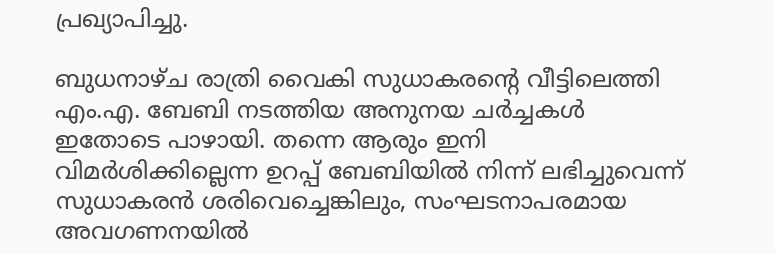പ്രഖ്യാപിച്ചു.

ബുധനാഴ്ച രാത്രി വൈകി സുധാകരന്റെ വീട്ടിലെത്തി എം.എ. ബേബി നടത്തിയ അനുനയ ചര്‍ച്ചകള്‍ ഇതോടെ പാഴായി. തന്നെ ആരും ഇനി വിമര്‍ശിക്കില്ലെന്ന ഉറപ്പ് ബേബിയില്‍ നിന്ന് ലഭിച്ചുവെന്ന് സുധാകരന്‍ ശരിവെച്ചെങ്കിലും, സംഘടനാപരമായ അവഗണനയില്‍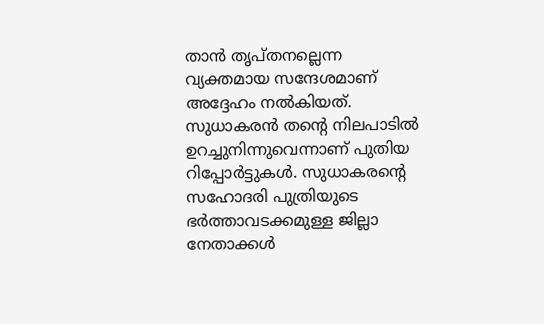താന്‍ തൃപ്തനല്ലെന്ന വ്യക്തമായ സന്ദേശമാണ് അദ്ദേഹം നല്‍കിയത്. സുധാകരന്‍ തന്റെ നിലപാടില്‍ ഉറച്ചുനിന്നുവെന്നാണ് പുതിയ റിപ്പോര്‍ട്ടുകള്‍. സുധാകരന്റെ സഹോദരി പുത്രിയുടെ ഭര്‍ത്താവടക്കമുള്ള ജില്ലാ നേതാക്കള്‍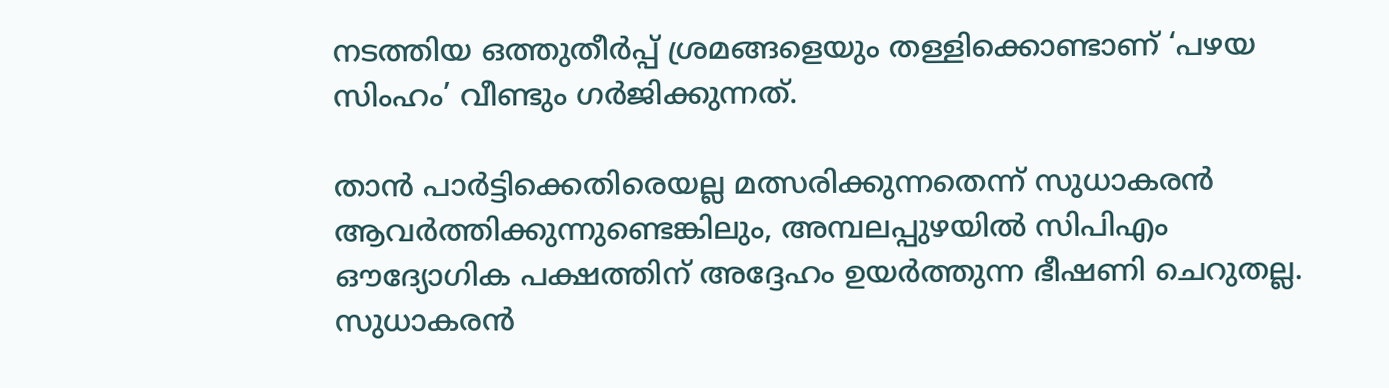നടത്തിയ ഒത്തുതീര്‍പ്പ് ശ്രമങ്ങളെയും തള്ളിക്കൊണ്ടാണ് ‘പഴയ സിംഹം’ വീണ്ടും ഗര്‍ജിക്കുന്നത്.

താന്‍ പാര്‍ട്ടിക്കെതിരെയല്ല മത്സരിക്കുന്നതെന്ന് സുധാകരന്‍ ആവര്‍ത്തിക്കുന്നുണ്ടെങ്കിലും, അമ്പലപ്പുഴയില്‍ സിപിഎം ഔദ്യോഗിക പക്ഷത്തിന് അദ്ദേഹം ഉയര്‍ത്തുന്ന ഭീഷണി ചെറുതല്ല. സുധാകരന്‍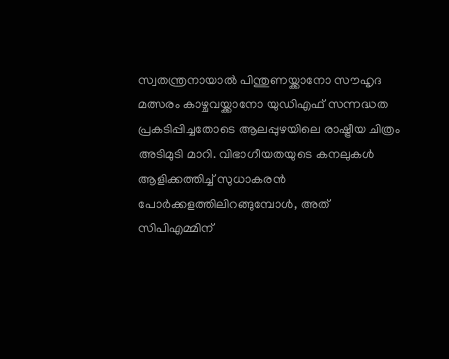സ്വതന്ത്രനായാല്‍ പിന്തുണയ്ക്കാനോ സൗഹൃദ മത്സരം കാഴ്ചവയ്ക്കാനോ യുഡിഎഫ് സന്നദ്ധത പ്രകടിപ്പിച്ചതോടെ ആലപ്പുഴയിലെ രാഷ്ട്രീയ ചിത്രം അടിമുടി മാറി. വിഭാഗീയതയുടെ കനലുകള്‍ ആളിക്കത്തിച്ച് സുധാകരന്‍ പോര്‍ക്കളത്തിലിറങ്ങുമ്പോള്‍, അത് സിപിഎമ്മിന്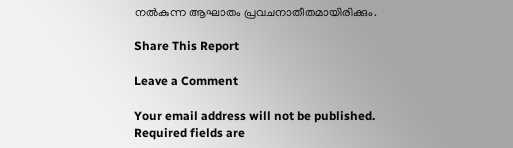നല്‍കുന്ന ആഘാതം പ്രവചനാതീതമായിരിക്കും.

Share This Report

Leave a Comment

Your email address will not be published. Required fields are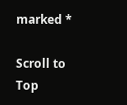marked *

Scroll to Top